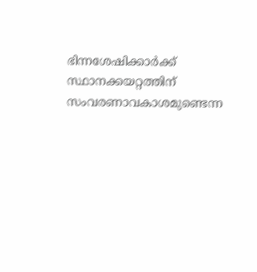ഭിന്നശേഷിക്കാര്‍ക്ക് സ്ഥാനക്കയറ്റത്തിന് സംവരണാവകാശമുണ്ടെന്ന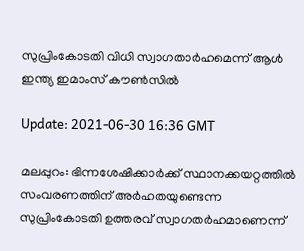സുപ്രിംകോടതി വിധി സ്വാഗതാര്‍ഹമെന്ന് ആള്‍ ഇന്ത്യ ഇമാംസ് കൗണ്‍സില്‍

Update: 2021-06-30 16:36 GMT

മലപ്പുറം: ഭിന്നശേഷിക്കാര്‍ക്ക് സ്ഥാനക്കയറ്റത്തില്‍ സംവരണത്തിന് അര്‍ഹതയുണ്ടെന്ന സുപ്രിംകോടതി ഉത്തരവ് സ്വാഗതര്‍ഹമാണെന്ന്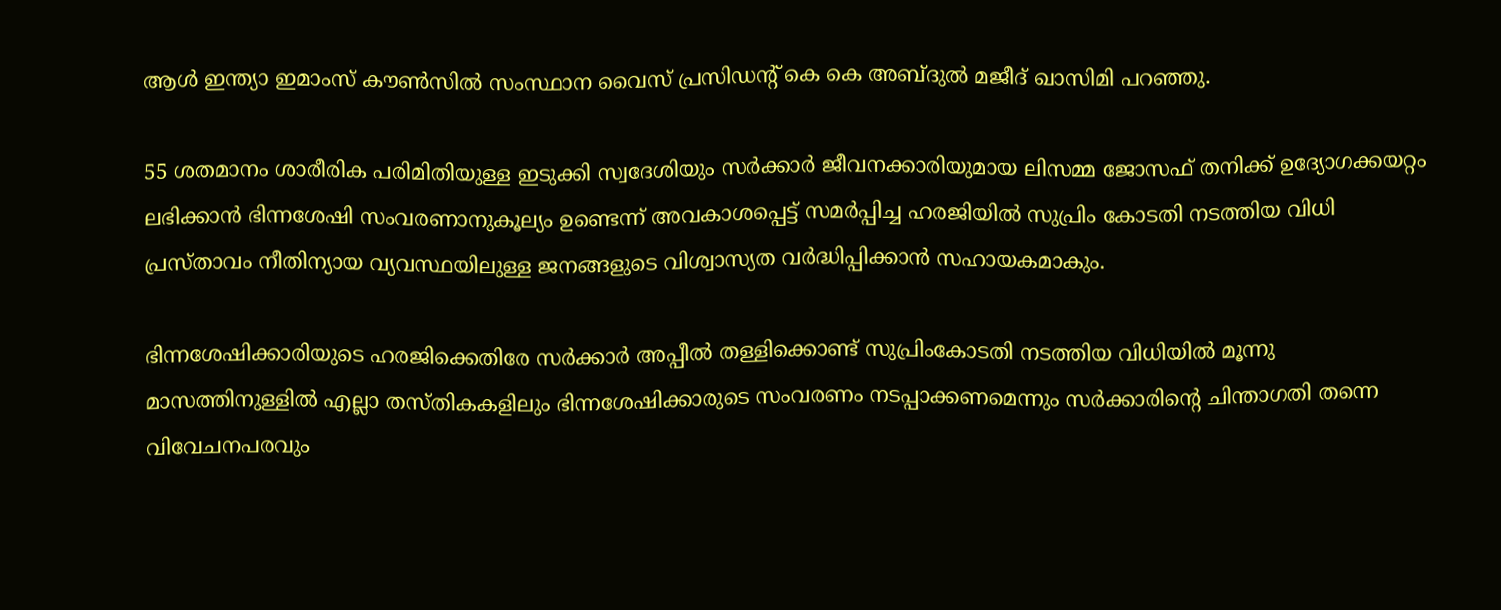ആള്‍ ഇന്ത്യാ ഇമാംസ് കൗണ്‍സില്‍ സംസ്ഥാന വൈസ് പ്രസിഡന്റ് കെ കെ അബ്ദുല്‍ മജീദ് ഖാസിമി പറഞ്ഞു.

55 ശതമാനം ശാരീരിക പരിമിതിയുള്ള ഇടുക്കി സ്വദേശിയും സര്‍ക്കാര്‍ ജീവനക്കാരിയുമായ ലിസമ്മ ജോസഫ് തനിക്ക് ഉദ്യോഗക്കയറ്റം ലഭിക്കാന്‍ ഭിന്നശേഷി സംവരണാനുകൂല്യം ഉണ്ടെന്ന് അവകാശപ്പെട്ട് സമര്‍പ്പിച്ച ഹരജിയില്‍ സുപ്രിം കോടതി നടത്തിയ വിധി പ്രസ്താവം നീതിന്യായ വ്യവസ്ഥയിലുള്ള ജനങ്ങളുടെ വിശ്വാസ്യത വര്‍ദ്ധിപ്പിക്കാന്‍ സഹായകമാകും.

ഭിന്നശേഷിക്കാരിയുടെ ഹരജിക്കെതിരേ സര്‍ക്കാര്‍ അപ്പീല്‍ തള്ളിക്കൊണ്ട് സുപ്രിംകോടതി നടത്തിയ വിധിയില്‍ മൂന്നു മാസത്തിനുള്ളില്‍ എല്ലാ തസ്തികകളിലും ഭിന്നശേഷിക്കാരുടെ സംവരണം നടപ്പാക്കണമെന്നും സര്‍ക്കാരിന്റെ ചിന്താഗതി തന്നെ വിവേചനപരവും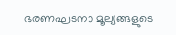ഭരണഘടനാ മൂല്യങ്ങളുടെ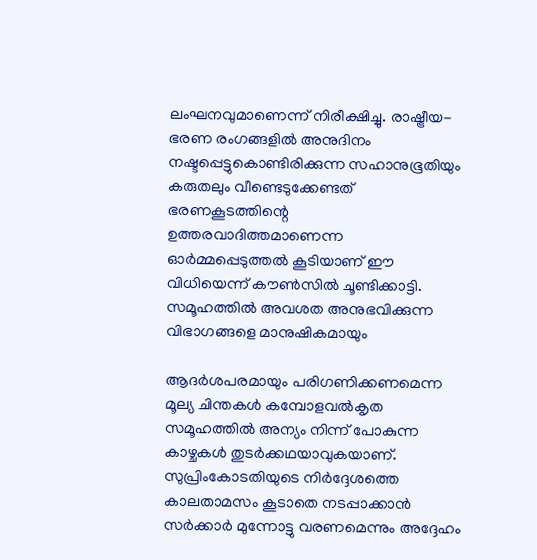ലംഘനവുമാണെന്ന് നിരീക്ഷിച്ചു. രാഷ്ട്രീയ-ഭരണ രംഗങ്ങളില്‍ അനുദിനം നഷ്ടപ്പെട്ടുകൊണ്ടിരിക്കുന്ന സഹാനുഭൂതിയും കരുതലും വീണ്ടെടുക്കേണ്ടത് ഭരണകൂടത്തിന്റെ ഉത്തരവാദിത്തമാണെന്ന ഓര്‍മ്മപ്പെടുത്തല്‍ കൂടിയാണ് ഈ വിധിയെന്ന് കൗണ്‍സില്‍ ചൂണ്ടിക്കാട്ടി. സമൂഹത്തില്‍ അവശത അനുഭവിക്കുന്ന വിഭാഗങ്ങളെ മാനുഷികമായും

ആദര്‍ശപരമായും പരിഗണിക്കണമെന്ന മൂല്യ ചിന്തകള്‍ കമ്പോളവല്‍കൃത സമൂഹത്തില്‍ അന്യം നിന്ന് പോകുന്ന കാഴ്ചകള്‍ തുടര്‍ക്കഥയാവുകയാണ്. സുപ്രിംകോടതിയുടെ നിര്‍ദ്ദേശത്തെ കാലതാമസം കൂടാതെ നടപ്പാക്കാന്‍ സര്‍ക്കാര്‍ മുന്നോട്ടു വരണമെന്നും അദ്ദേഹം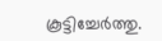കൂട്ടിച്ചേര്‍ത്തു.